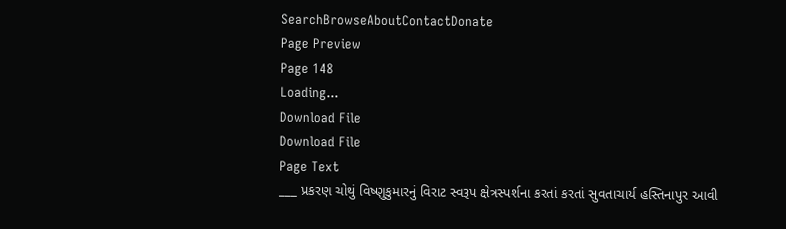SearchBrowseAboutContactDonate
Page Preview
Page 148
Loading...
Download File
Download File
Page Text
___ પ્રકરણ ચોથું વિષ્ણુકુમારનું વિરાટ સ્વરૂપ ક્ષેત્રસ્પર્શના કરતાં કરતાં સુવતાચાર્ય હસ્તિનાપુર આવી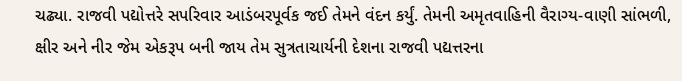ચઢ્યા. રાજવી પદ્યોત્તરે સપરિવાર આડંબરપૂર્વક જઈ તેમને વંદન કર્યું. તેમની અમૃતવાહિની વૈરાગ્ય-વાણી સાંભળી, ક્ષીર અને નીર જેમ એકરૂપ બની જાય તેમ સુત્રતાચાર્યની દેશના રાજવી પદ્યત્તરના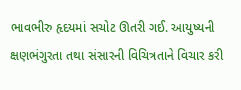ભાવભીરુ હૃદયમાં સચોટ ઊતરી ગઈ. આયુષ્યની ક્ષણભંગુરતા તથા સંસારની વિચિત્રતાને વિચાર કરી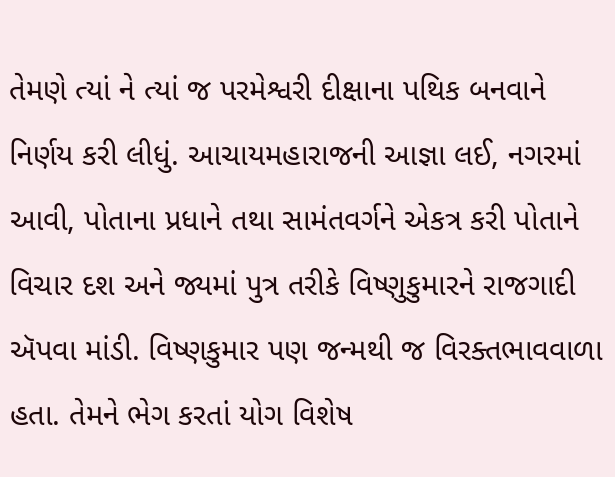તેમણે ત્યાં ને ત્યાં જ પરમેશ્વરી દીક્ષાના પથિક બનવાને નિર્ણય કરી લીધું. આચાયમહારાજની આજ્ઞા લઈ, નગરમાં આવી, પોતાના પ્રધાને તથા સામંતવર્ગને એકત્ર કરી પોતાને વિચાર દશ અને જ્યમાં પુત્ર તરીકે વિષ્ણુકુમારને રાજગાદી ઍપવા માંડી. વિષ્ણકુમાર પણ જન્મથી જ વિરક્તભાવવાળા હતા. તેમને ભેગ કરતાં યોગ વિશેષ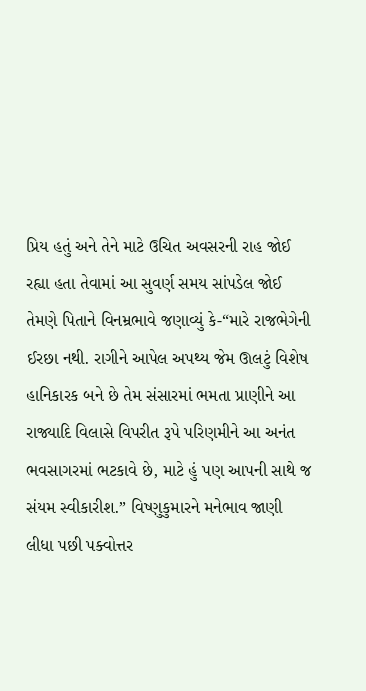પ્રિય હતું અને તેને માટે ઉચિત અવસરની રાહ જોઈ રહ્યા હતા તેવામાં આ સુવર્ણ સમય સાંપડેલ જોઈ તેમણે પિતાને વિનમ્રભાવે જણાવ્યું કે-“મારે રાજભેગેની ઈરછા નથી. રાગીને આપેલ અપથ્ય જેમ ઊલટું વિશેષ હાનિકારક બને છે તેમ સંસારમાં ભમતા પ્રાણીને આ રાજ્યાદિ વિલાસે વિપરીત રૂપે પરિણમીને આ અનંત ભવસાગરમાં ભટકાવે છે, માટે હું પણ આપની સાથે જ સંયમ સ્વીકારીશ.” વિષ્ણુકુમારને મનેભાવ જાણી લીધા પછી પક્વોત્તર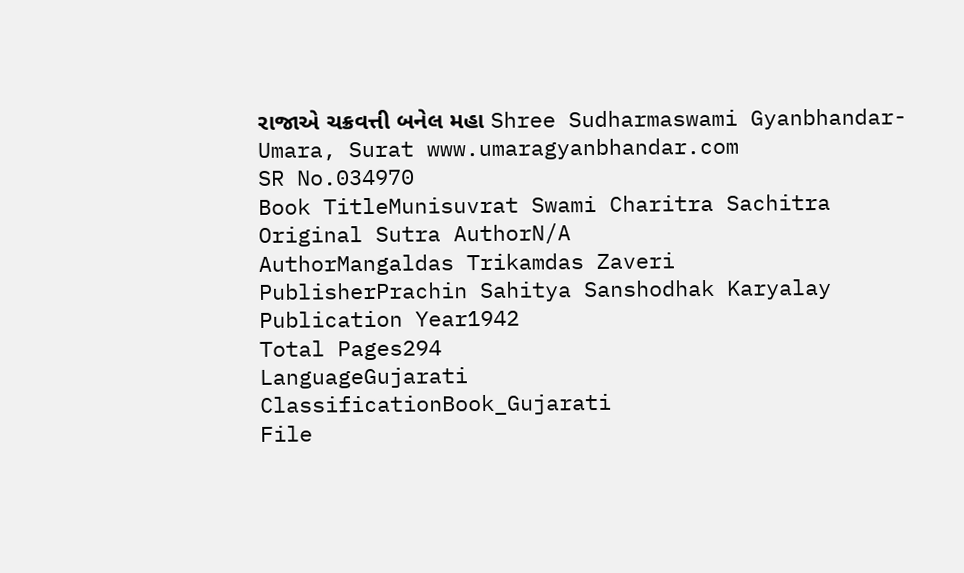રાજાએ ચક્રવત્તી બનેલ મહા Shree Sudharmaswami Gyanbhandar-Umara, Surat www.umaragyanbhandar.com
SR No.034970
Book TitleMunisuvrat Swami Charitra Sachitra
Original Sutra AuthorN/A
AuthorMangaldas Trikamdas Zaveri
PublisherPrachin Sahitya Sanshodhak Karyalay
Publication Year1942
Total Pages294
LanguageGujarati
ClassificationBook_Gujarati
File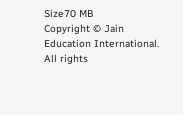Size70 MB
Copyright © Jain Education International. All rights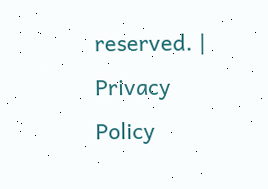reserved. | Privacy Policy